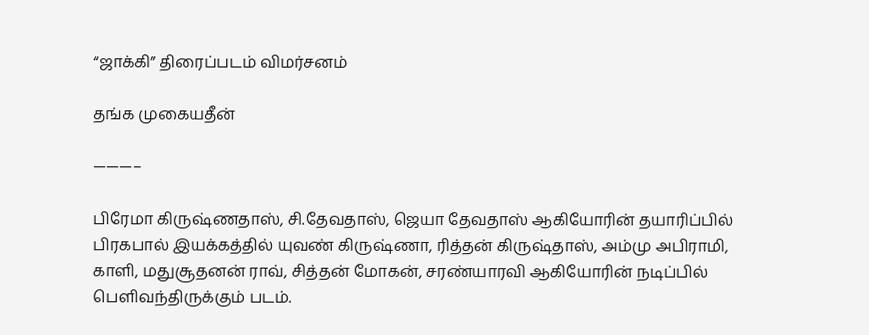“ஜாக்கி” திரைப்படம் விமர்சனம்

தங்க முகையதீன்

———–

பிரேமா கிருஷ்ணதாஸ், சி.தேவதாஸ், ஜெயா தேவதாஸ் ஆகியோரின் தயாரிப்பில் பிரகபால் இயக்கத்தில் யுவண் கிருஷ்ணா, ரித்தன் கிருஷ்தாஸ், அம்மு அபிராமி, காளி, மதுசூதனன் ராவ், சித்தன் மோகன், சரண்யாரவி ஆகியோரின் நடிப்பில் பெளிவந்திருக்கும் படம்.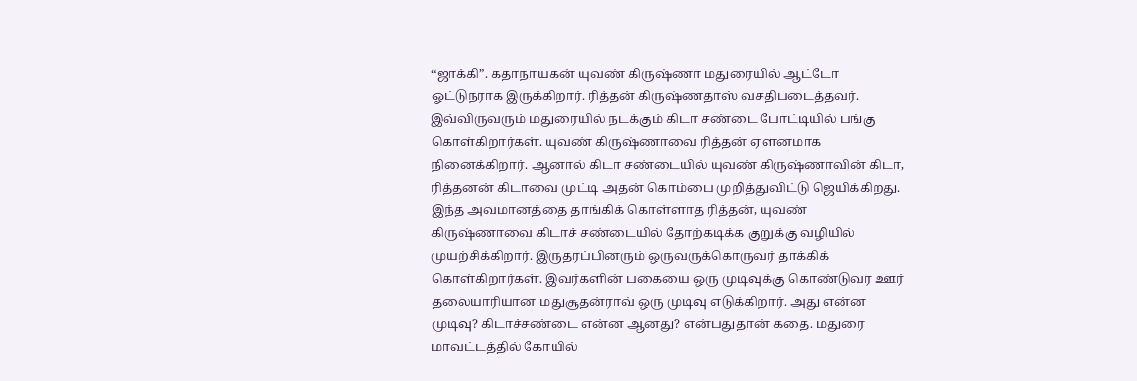“ஜாக்கி”. கதாநாயகன் யுவண் கிருஷ்ணா மதுரையில் ஆட்டோ ஓட்டுநராக இருக்கிறார். ரித்தன் கிருஷ்ணதாஸ் வசதிபடைத்தவர். இவ்விருவரும் மதுரையில் நடக்கும் கிடா சண்டை போட்டியில் பங்கு கொள்கிறார்கள். யுவண் கிருஷ்ணாவை ரித்தன் ஏளனமாக நினைக்கிறார். ஆனால் கிடா சண்டையில் யுவண் கிருஷ்ணாவின் கிடா, ரித்தனன் கிடாவை முட்டி அதன் கொம்பை முறித்துவிட்டு ஜெயிக்கிறது. இந்த அவமானத்தை தாங்கிக் கொள்ளாத ரித்தன், யுவண் கிருஷ்ணாவை கிடாச் சண்டையில் தோற்கடிக்க குறுக்கு வழியில் முயற்சிக்கிறார். இருதரப்பினரும் ஒருவருக்கொருவர் தாக்கிக் கொள்கிறார்கள். இவர்களின் பகையை ஒரு முடிவுக்கு கொண்டுவர ஊர் தலையாரியான மதுசூதன்ராவ் ஒரு முடிவு எடுக்கிறார். அது என்ன முடிவு? கிடாச்சண்டை என்ன ஆனது? என்பதுதான் கதை. மதுரை மாவட்டத்தில் கோயில்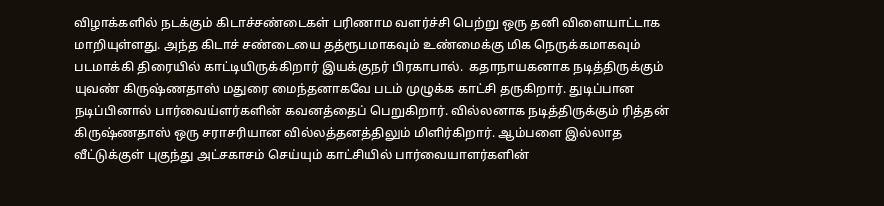விழாக்களில் நடக்கும் கிடாச்சண்டைகள் பரிணாம வளர்ச்சி பெற்று ஒரு தனி விளையாட்டாக மாறியுள்ளது. அந்த கிடாச் சண்டையை தத்ரூபமாகவும் உண்மைக்கு மிக நெருக்கமாகவும் படமாக்கி திரையில் காட்டியிருக்கிறார் இயக்குநர் பிரகாபால்.  கதாநாயகனாக நடித்திருக்கும் யுவண் கிருஷ்ணதாஸ் மதுரை மைந்தனாகவே படம் முழுக்க காட்சி தருகிறார். துடிப்பான நடிப்பினால் பார்வைய்ளர்களின் கவனத்தைப் பெறுகிறார். வில்லனாக நடித்திருக்கும் ரித்தன் கிருஷ்ணதாஸ் ஒரு சராசரியான வில்லத்தனத்திலும் மிளிர்கிறார். ஆம்பளை இல்லாத வீட்டுக்குள் புகுந்து அட்சகாசம் செய்யும் காட்சியில் பார்வையாளர்களின்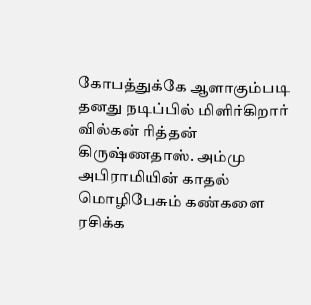கோபத்துக்கே ஆளாகும்படி தனது நடிப்பில் மிளிர்கிறார் வில்கன் ரித்தன் கிருஷ்ணதாஸ். அம்மு அபிராமியின் காதல் மொழிபேசும் கண்களை ரசிக்க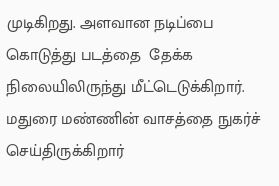முடிகிறது. அளவான நடிப்பை கொடுத்து படத்தை  தேக்க நிலையிலிருந்து மீட்டெடுக்கிறார். மதுரை மண்ணின் வாசத்தை நுகர்ச் செய்திருக்கிறார்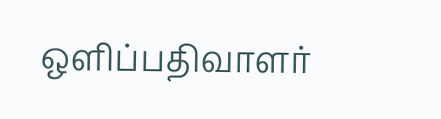ஒளிப்பதிவாளர்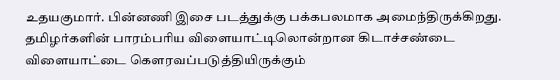உதயகுமார். பின்னணி இசை படத்துக்கு பக்கபலமாக அமைந்திருக்கிறது. தமிழர்களின் பாரம்பரிய விளையாட்டிலொன்றான கிடாச்சண்டை விளையாட்டை கௌரவப்படுத்தியிருக்கும்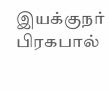இயக்குநர் பிரகபால்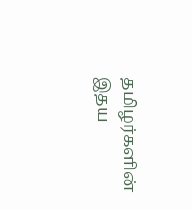தமிழர்களின் இதய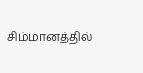சிம்மானத்தில்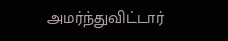அமர்ந்துவிட்டார்